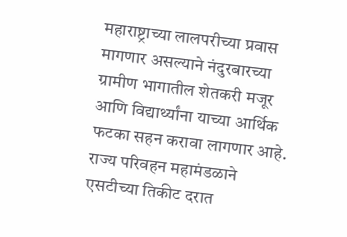महाराष्ट्राच्या लालपरीच्या प्रवास मागणार असल्याने नंदुरबारच्या ग्रामीण भागातील शेतकरी मजूर आणि विद्यार्थ्यांना याच्या आर्थिक फटका सहन करावा लागणार आहे. राज्य परिवहन महामंडळाने एसटीच्या तिकीट दरात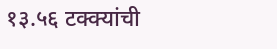१३.५६ टक्क्यांची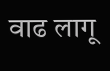वाढ लागू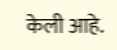केली आहे.